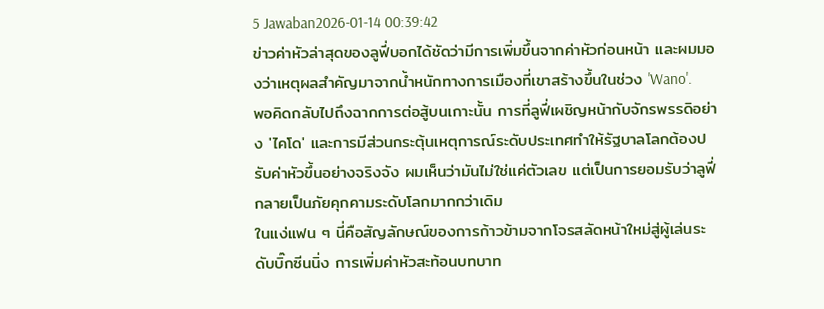5 Jawaban2026-01-14 00:39:42
ข่าวค่าหัวล่าสุดของลูฟี่บอกได้ชัดว่ามีการเพิ่มขึ้นจากค่าหัวก่อนหน้า และผมมองว่าเหตุผลสำคัญมาจากน้ำหนักทางการเมืองที่เขาสร้างขึ้นในช่วง 'Wano'.
พอคิดกลับไปถึงฉากการต่อสู้บนเกาะนั้น การที่ลูฟี่เผชิญหน้ากับจักรพรรดิอย่าง 'ไคโด' และการมีส่วนกระตุ้นเหตุการณ์ระดับประเทศทำให้รัฐบาลโลกต้องปรับค่าหัวขึ้นอย่างจริงจัง ผมเห็นว่ามันไม่ใช่แค่ตัวเลข แต่เป็นการยอมรับว่าลูฟี่กลายเป็นภัยคุกคามระดับโลกมากกว่าเดิม
ในแง่แฟน ๆ นี่คือสัญลักษณ์ของการก้าวข้ามจากโจรสลัดหน้าใหม่สู่ผู้เล่นระดับบิ๊กซีนนิ่ง การเพิ่มค่าหัวสะท้อนบทบาท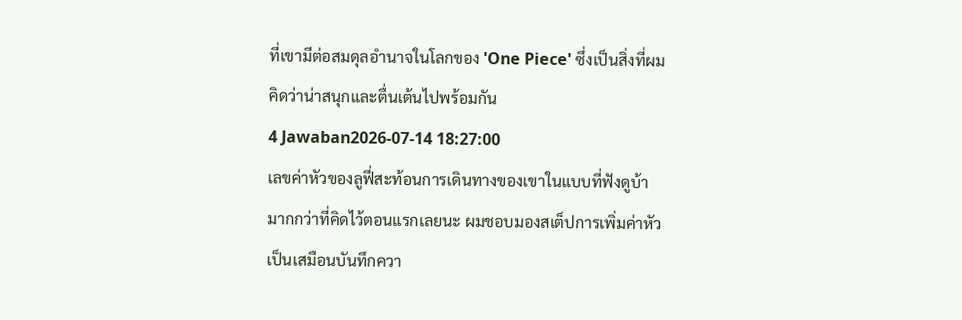ที่เขามีต่อสมดุลอำนาจในโลกของ 'One Piece' ซึ่งเป็นสิ่งที่ผมคิดว่าน่าสนุกและตื่นเต้นไปพร้อมกัน
4 Jawaban2026-07-14 18:27:00
เลขค่าหัวของลูฟี่สะท้อนการเดินทางของเขาในแบบที่ฟังดูบ้ามากกว่าที่คิดไว้ตอนแรกเลยนะ ผมชอบมองสเต็ปการเพิ่มค่าหัวเป็นเสมือนบันทึกควา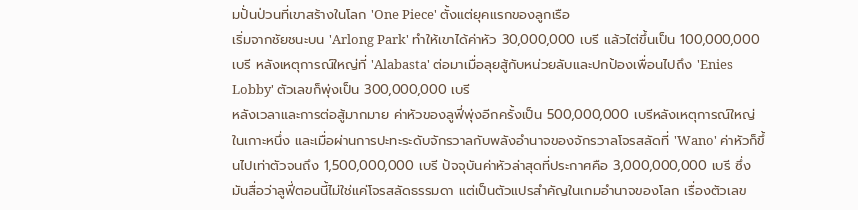มปั่นป่วนที่เขาสร้างในโลก 'One Piece' ตั้งแต่ยุคแรกของลูกเรือ
เริ่มจากชัยชนะบน 'Arlong Park' ทำให้เขาได้ค่าหัว 30,000,000 เบรี แล้วไต่ขึ้นเป็น 100,000,000 เบรี หลังเหตุการณ์ใหญ่ที่ 'Alabasta' ต่อมาเมื่อลุยสู้กับหน่วยลับและปกป้องเพื่อนไปถึง 'Enies Lobby' ตัวเลขก็พุ่งเป็น 300,000,000 เบรี
หลังเวลาและการต่อสู้มากมาย ค่าหัวของลูฟี่พุ่งอีกครั้งเป็น 500,000,000 เบรีหลังเหตุการณ์ใหญ่ในเกาะหนึ่ง และเมื่อผ่านการปะทะระดับจักรวาลกับพลังอำนาจของจักรวาลโจรสลัดที่ 'Wano' ค่าหัวก็ขึ้นไปเท่าตัวจนถึง 1,500,000,000 เบรี ปัจจุบันค่าหัวล่าสุดที่ประกาศคือ 3,000,000,000 เบรี ซึ่งมันสื่อว่าลูฟี่ตอนนี้ไม่ใช่แค่โจรสลัดธรรมดา แต่เป็นตัวแปรสำคัญในเกมอำนาจของโลก เรื่องตัวเลข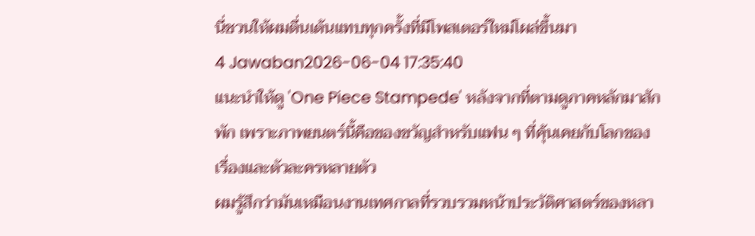นี่ชวนให้ผมตื่นเต้นแทบทุกครั้งที่มีโพสเตอร์ใหม่โผล่ขึ้นมา
4 Jawaban2026-06-04 17:35:40
แนะนำให้ดู 'One Piece Stampede' หลังจากที่ตามดูภาคหลักมาสักพัก เพราะภาพยนตร์นี้คือของขวัญสำหรับแฟน ๆ ที่คุ้นเคยกับโลกของเรื่องและตัวละครหลายตัว
ผมรู้สึกว่ามันเหมือนงานเทศกาลที่รวบรวมหน้าประวัติศาสตร์ของหลา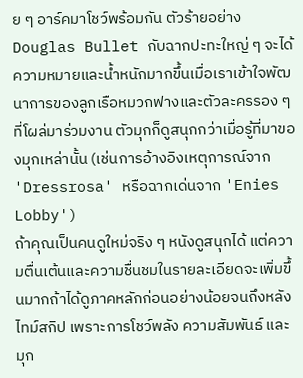ย ๆ อาร์คมาโชว์พร้อมกัน ตัวร้ายอย่าง Douglas Bullet กับฉากปะทะใหญ่ ๆ จะได้ความหมายและน้ำหนักมากขึ้นเมื่อเราเข้าใจพัฒนาการของลูกเรือหมวกฟางและตัวละครรอง ๆ ที่โผล่มาร่วมงาน ตัวมุกก็ดูสนุกกว่าเมื่อรู้ที่มาของมุกเหล่านั้น (เช่นการอ้างอิงเหตุการณ์จาก 'Dressrosa' หรือฉากเด่นจาก 'Enies Lobby')
ถ้าคุณเป็นคนดูใหม่จริง ๆ หนังดูสนุกได้ แต่ความตื่นเต้นและความชื่นชมในรายละเอียดจะเพิ่มขึ้นมากถ้าได้ดูภาคหลักก่อนอย่างน้อยจนถึงหลังไทม์สกิป เพราะการโชว์พลัง ความสัมพันธ์ และมุก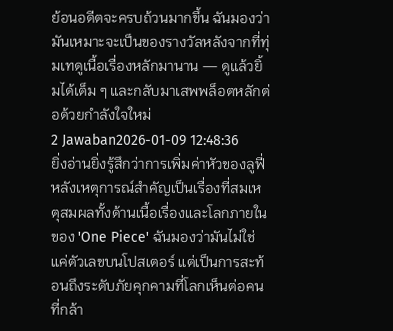ย้อนอดีตจะครบถ้วนมากขึ้น ฉันมองว่ามันเหมาะจะเป็นของรางวัลหลังจากที่ทุ่มเทดูเนื้อเรื่องหลักมานาน — ดูแล้วยิ้มได้เต็ม ๆ และกลับมาเสพพล็อตหลักต่อด้วยกำลังใจใหม่
2 Jawaban2026-01-09 12:48:36
ยิ่งอ่านยิ่งรู้สึกว่าการเพิ่มค่าหัวของลูฟี่หลังเหตุการณ์สำคัญเป็นเรื่องที่สมเหตุสมผลทั้งด้านเนื้อเรื่องและโลกภายในของ 'One Piece' ฉันมองว่ามันไม่ใช่แค่ตัวเลขบนโปสเตอร์ แต่เป็นการสะท้อนถึงระดับภัยคุกคามที่โลกเห็นต่อคนที่กล้า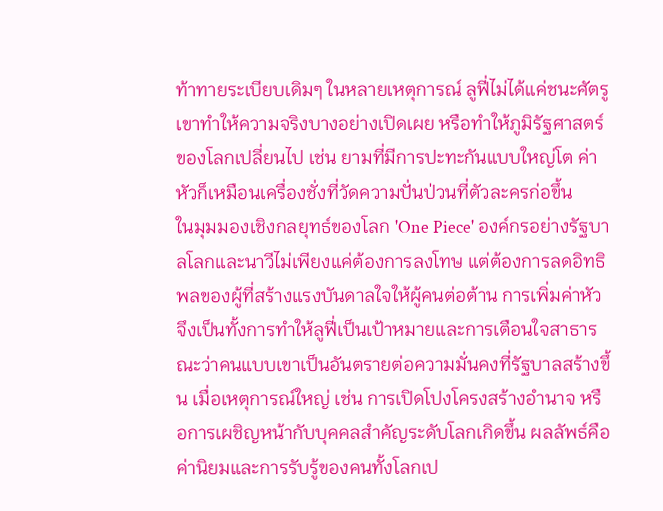ท้าทายระเบียบเดิมๆ ในหลายเหตุการณ์ ลูฟี่ไม่ได้แค่ชนะศัตรู เขาทำให้ความจริงบางอย่างเปิดเผย หรือทำให้ภูมิรัฐศาสตร์ของโลกเปลี่ยนไป เช่น ยามที่มีการปะทะกันแบบใหญ่โต ค่าหัวก็เหมือนเครื่องชั่งที่วัดความปั่นป่วนที่ตัวละครก่อขึ้น
ในมุมมองเชิงกลยุทธ์ของโลก 'One Piece' องค์กรอย่างรัฐบาลโลกและนาวีไม่เพียงแค่ต้องการลงโทษ แต่ต้องการลดอิทธิพลของผู้ที่สร้างแรงบันดาลใจให้ผู้คนต่อต้าน การเพิ่มค่าหัวจึงเป็นทั้งการทำให้ลูฟี่เป็นเป้าหมายและการเตือนใจสาธารณะว่าคนแบบเขาเป็นอันตรายต่อความมั่นคงที่รัฐบาลสร้างขึ้น เมื่อเหตุการณ์ใหญ่ เช่น การเปิดโปงโครงสร้างอำนาจ หรือการเผชิญหน้ากับบุคคลสำคัญระดับโลกเกิดขึ้น ผลลัพธ์คือค่านิยมและการรับรู้ของคนทั้งโลกเป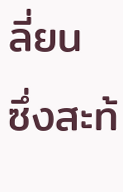ลี่ยน ซึ่งสะท้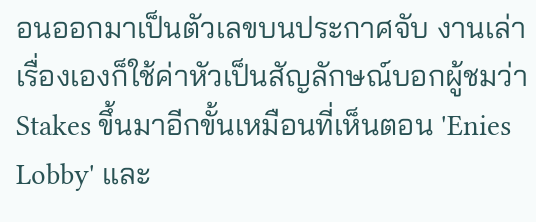อนออกมาเป็นตัวเลขบนประกาศจับ งานเล่าเรื่องเองก็ใช้ค่าหัวเป็นสัญลักษณ์บอกผู้ชมว่า Stakes ขึ้นมาอีกขั้นเหมือนที่เห็นตอน 'Enies Lobby' และ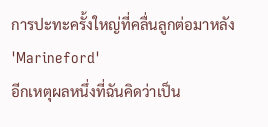การปะทะครั้งใหญ่ที่คลื่นลูกต่อมาหลัง 'Marineford'
อีกเหตุผลหนึ่งที่ฉันคิดว่าเป็น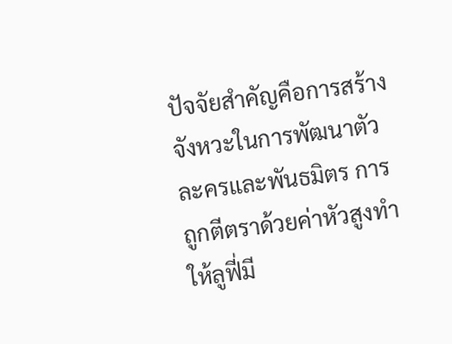ปัจจัยสำคัญคือการสร้างจังหวะในการพัฒนาตัวละครและพันธมิตร การถูกตีตราด้วยค่าหัวสูงทำให้ลูฟี่มี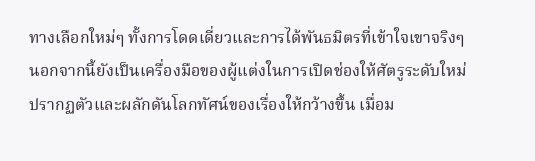ทางเลือกใหม่ๆ ทั้งการโดดเดี่ยวและการได้พันธมิตรที่เข้าใจเขาจริงๆ นอกจากนี้ยังเป็นเครื่องมือของผู้แต่งในการเปิดช่องให้ศัตรูระดับใหม่ปรากฏตัวและผลักดันโลกทัศน์ของเรื่องให้กว้างขึ้น เมื่อม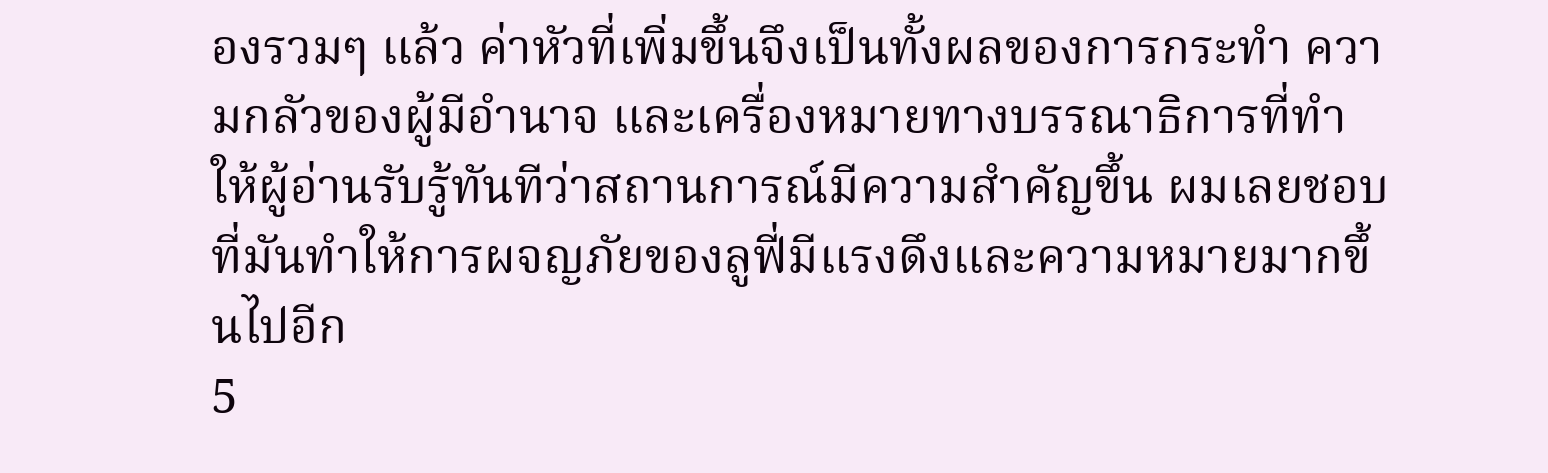องรวมๆ แล้ว ค่าหัวที่เพิ่มขึ้นจึงเป็นทั้งผลของการกระทำ ความกลัวของผู้มีอำนาจ และเครื่องหมายทางบรรณาธิการที่ทำให้ผู้อ่านรับรู้ทันทีว่าสถานการณ์มีความสำคัญขึ้น ผมเลยชอบที่มันทำให้การผจญภัยของลูฟี่มีแรงดึงและความหมายมากขึ้นไปอีก
5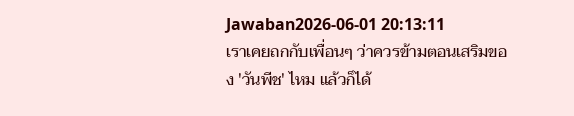Jawaban2026-06-01 20:13:11
เราเคยถกกับเพื่อนๆ ว่าควรข้ามตอนเสริมของ 'วันพีช' ไหม แล้วก็ได้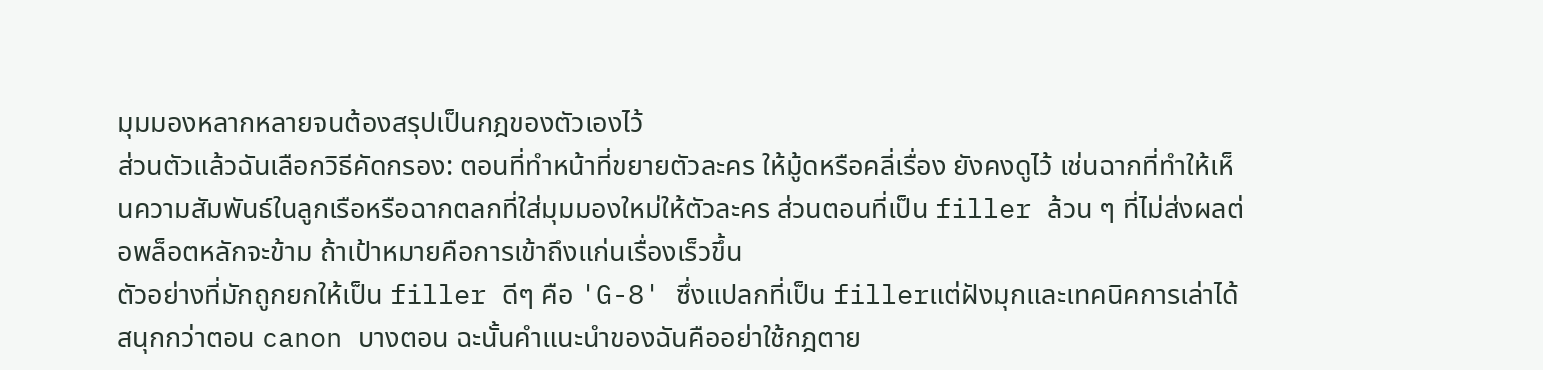มุมมองหลากหลายจนต้องสรุปเป็นกฎของตัวเองไว้
ส่วนตัวแล้วฉันเลือกวิธีคัดกรอง: ตอนที่ทำหน้าที่ขยายตัวละคร ให้มู้ดหรือคลี่เรื่อง ยังคงดูไว้ เช่นฉากที่ทำให้เห็นความสัมพันธ์ในลูกเรือหรือฉากตลกที่ใส่มุมมองใหม่ให้ตัวละคร ส่วนตอนที่เป็น filler ล้วน ๆ ที่ไม่ส่งผลต่อพล็อตหลักจะข้าม ถ้าเป้าหมายคือการเข้าถึงแก่นเรื่องเร็วขึ้น
ตัวอย่างที่มักถูกยกให้เป็น filler ดีๆ คือ 'G-8' ซึ่งแปลกที่เป็น fillerแต่ฝังมุกและเทคนิคการเล่าได้สนุกกว่าตอน canon บางตอน ฉะนั้นคำแนะนำของฉันคืออย่าใช้กฎตาย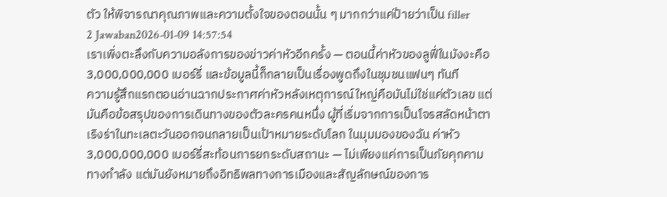ตัว ให้พิจารณาคุณภาพและความตั้งใจของตอนนั้น ๆ มากกว่าแค่ป้ายว่าเป็น filler
2 Jawaban2026-01-09 14:57:54
เราเพิ่งตะลึงกับความอลังการของข่าวค่าหัวอีกครั้ง — ตอนนี้ค่าหัวของลูฟี่ในมังงะคือ 3,000,000,000 เบอร์รี่ และข้อมูลนี้ก็กลายเป็นเรื่องพูดถึงในชุมชนแฟนๆ ทันที
ความรู้สึกแรกตอนอ่านฉากประกาศค่าหัวหลังเหตุการณ์ใหญ่คือมันไม่ใช่แค่ตัวเลข แต่มันคือข้อสรุปของการเดินทางของตัวละครคนหนึ่ง ผู้ที่เริ่มจากการเป็นโจรสลัดหน้าตาเริงร่าในทะเลตะวันออกจนกลายเป็นเป้าหมายระดับโลก ในมุมมองของฉัน ค่าหัว 3,000,000,000 เบอร์รี่สะท้อนการยกระดับสถานะ — ไม่เพียงแค่การเป็นภัยคุกคามทางกำลัง แต่มันยังหมายถึงอิทธิพลทางการเมืองและสัญลักษณ์ของการ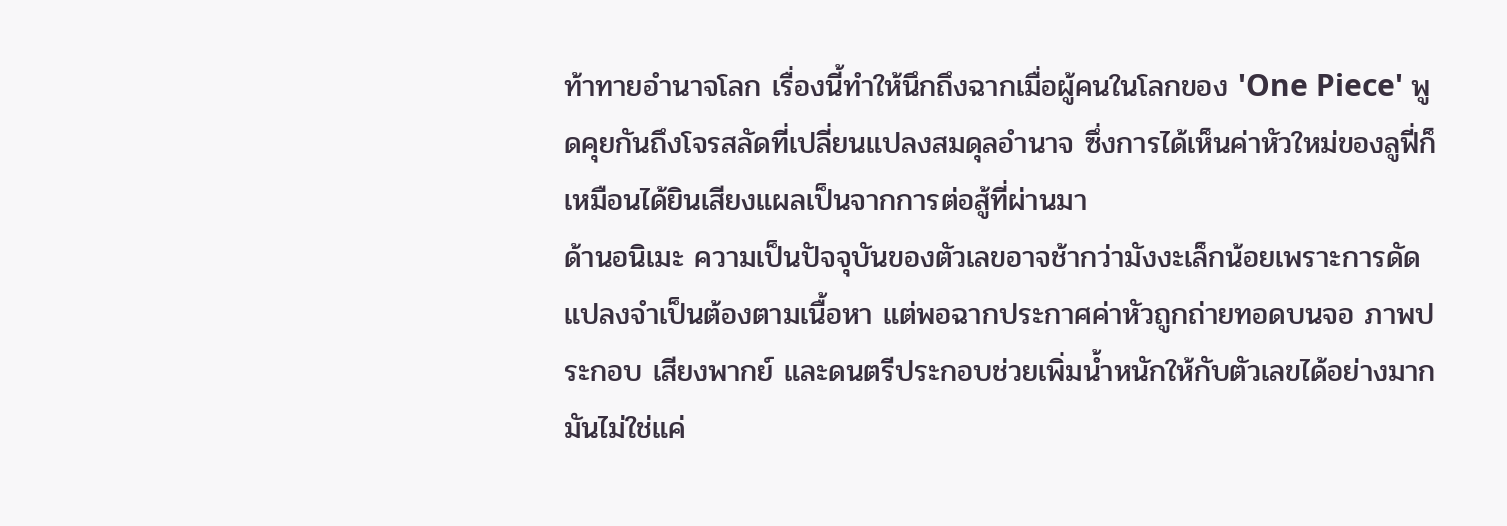ท้าทายอำนาจโลก เรื่องนี้ทำให้นึกถึงฉากเมื่อผู้คนในโลกของ 'One Piece' พูดคุยกันถึงโจรสลัดที่เปลี่ยนแปลงสมดุลอำนาจ ซึ่งการได้เห็นค่าหัวใหม่ของลูฟี่ก็เหมือนได้ยินเสียงแผลเป็นจากการต่อสู้ที่ผ่านมา
ด้านอนิเมะ ความเป็นปัจจุบันของตัวเลขอาจช้ากว่ามังงะเล็กน้อยเพราะการดัดแปลงจำเป็นต้องตามเนื้อหา แต่พอฉากประกาศค่าหัวถูกถ่ายทอดบนจอ ภาพประกอบ เสียงพากย์ และดนตรีประกอบช่วยเพิ่มน้ำหนักให้กับตัวเลขได้อย่างมาก มันไม่ใช่แค่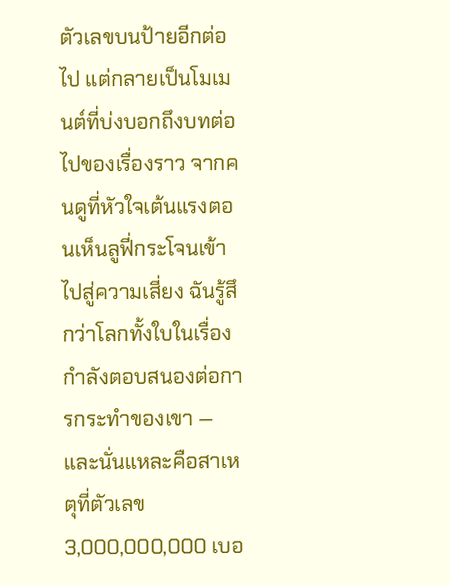ตัวเลขบนป้ายอีกต่อไป แต่กลายเป็นโมเมนต์ที่บ่งบอกถึงบทต่อไปของเรื่องราว จากคนดูที่หัวใจเต้นแรงตอนเห็นลูฟี่กระโจนเข้าไปสู่ความเสี่ยง ฉันรู้สึกว่าโลกทั้งใบในเรื่องกำลังตอบสนองต่อการกระทำของเขา — และนั่นแหละคือสาเหตุที่ตัวเลข 3,000,000,000 เบอ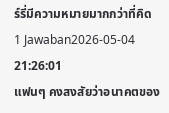ร์รี่มีความหมายมากกว่าที่คิด
1 Jawaban2026-05-04 21:26:01
แฟนๆ คงสงสัยว่าอนาคตของ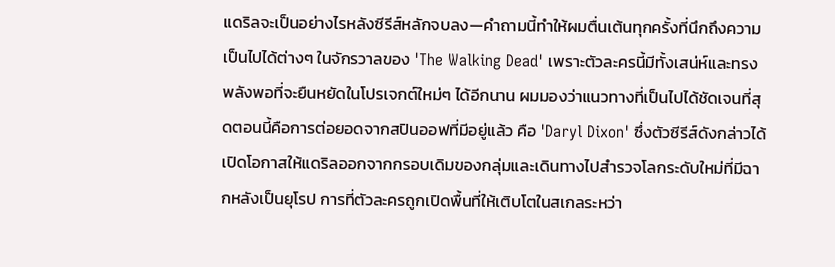แดริลจะเป็นอย่างไรหลังซีรีส์หลักจบลง—คำถามนี้ทำให้ผมตื่นเต้นทุกครั้งที่นึกถึงความเป็นไปได้ต่างๆ ในจักรวาลของ 'The Walking Dead' เพราะตัวละครนี้มีทั้งเสน่ห์และทรงพลังพอที่จะยืนหยัดในโปรเจกต์ใหม่ๆ ได้อีกนาน ผมมองว่าแนวทางที่เป็นไปได้ชัดเจนที่สุดตอนนี้คือการต่อยอดจากสปินออฟที่มีอยู่แล้ว คือ 'Daryl Dixon' ซึ่งตัวซีรีส์ดังกล่าวได้เปิดโอกาสให้แดริลออกจากกรอบเดิมของกลุ่มและเดินทางไปสำรวจโลกระดับใหม่ที่มีฉากหลังเป็นยุโรป การที่ตัวละครถูกเปิดพื้นที่ให้เติบโตในสเกลระหว่า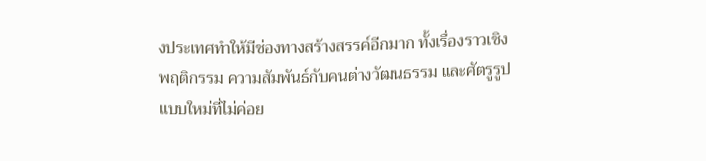งประเทศทำให้มีช่องทางสร้างสรรค์อีกมาก ทั้งเรื่องราวเชิงพฤติกรรม ความสัมพันธ์กับคนต่างวัฒนธรรม และศัตรูรูปแบบใหม่ที่ไม่ค่อย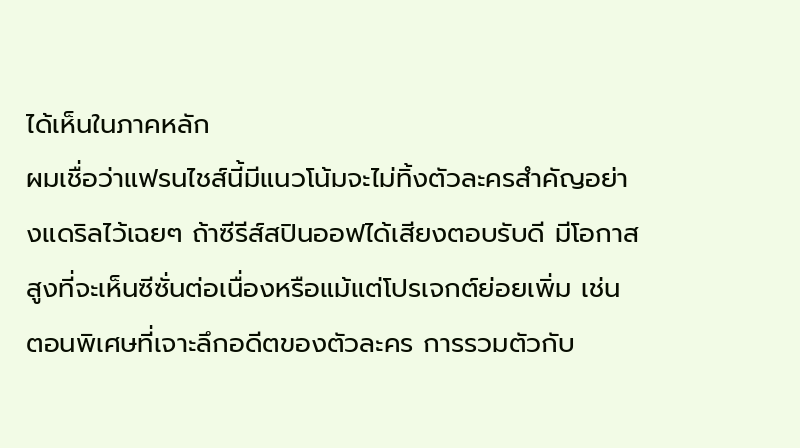ได้เห็นในภาคหลัก
ผมเชื่อว่าแฟรนไชส์นี้มีแนวโน้มจะไม่ทิ้งตัวละครสำคัญอย่างแดริลไว้เฉยๆ ถ้าซีรีส์สปินออฟได้เสียงตอบรับดี มีโอกาสสูงที่จะเห็นซีซั่นต่อเนื่องหรือแม้แต่โปรเจกต์ย่อยเพิ่ม เช่น ตอนพิเศษที่เจาะลึกอดีตของตัวละคร การรวมตัวกับ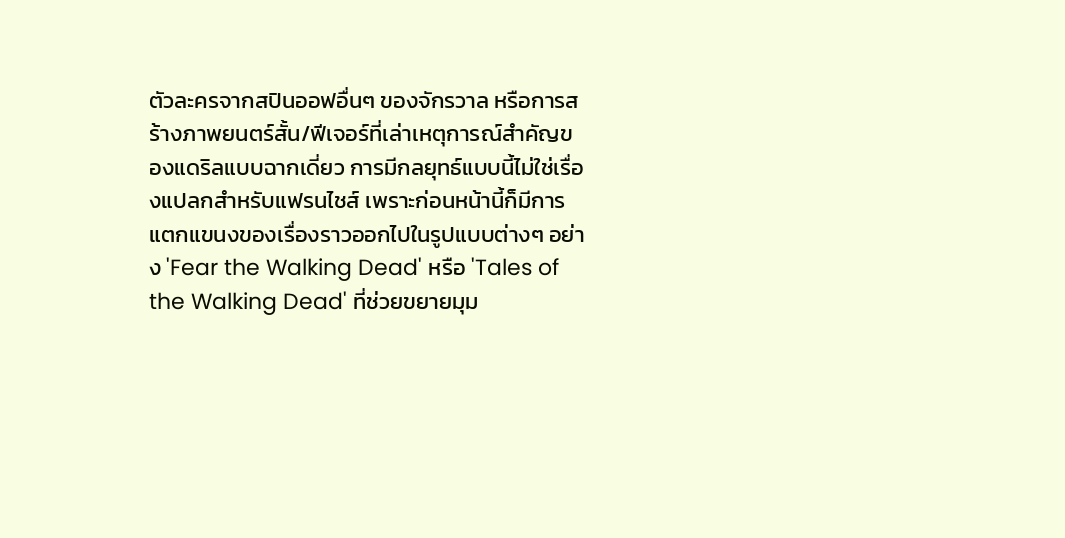ตัวละครจากสปินออฟอื่นๆ ของจักรวาล หรือการสร้างภาพยนตร์สั้น/ฟีเจอร์ที่เล่าเหตุการณ์สำคัญของแดริลแบบฉากเดี่ยว การมีกลยุทธ์แบบนี้ไม่ใช่เรื่องแปลกสำหรับแฟรนไชส์ เพราะก่อนหน้านี้ก็มีการแตกแขนงของเรื่องราวออกไปในรูปแบบต่างๆ อย่าง 'Fear the Walking Dead' หรือ 'Tales of the Walking Dead' ที่ช่วยขยายมุม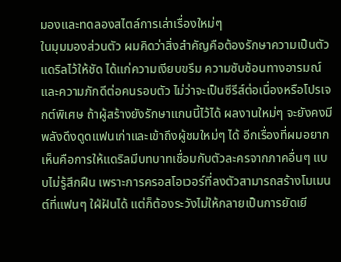มองและทดลองสไตล์การเล่าเรื่องใหม่ๆ
ในมุมมองส่วนตัว ผมคิดว่าสิ่งสำคัญคือต้องรักษาความเป็นตัวแดริลไว้ให้ชัด ได้แก่ความเงียบขรึม ความซับซ้อนทางอารมณ์ และความภักดีต่อคนรอบตัว ไม่ว่าจะเป็นซีรีส์ต่อเนื่องหรือโปรเจกต์พิเศษ ถ้าผู้สร้างยังรักษาแกนนี้ไว้ได้ ผลงานใหม่ๆ จะยังคงมีพลังดึงดูดแฟนเก่าและเข้าถึงผู้ชมใหม่ๆ ได้ อีกเรื่องที่ผมอยากเห็นคือการให้แดริลมีบทบาทเชื่อมกับตัวละครจากภาคอื่นๆ แบบไม่รู้สึกฝืน เพราะการครอสโอเวอร์ที่ลงตัวสามารถสร้างโมเมนต์ที่แฟนๆ ใฝ่ฝันได้ แต่ก็ต้องระวังไม่ให้กลายเป็นการยัดเยี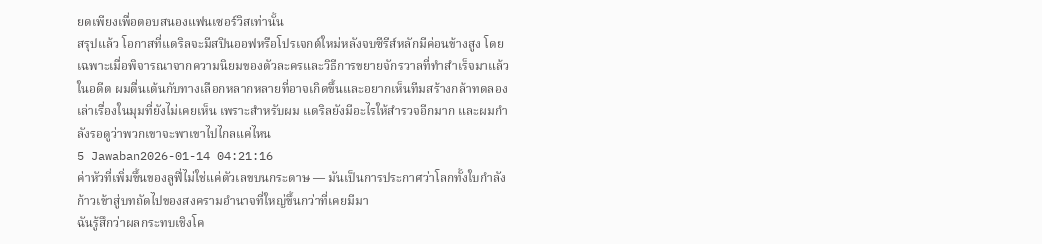ยดเพียงเพื่อตอบสนองแฟนเซอร์วิสเท่านั้น
สรุปแล้ว โอกาสที่แดริลจะมีสปินออฟหรือโปรเจกต์ใหม่หลังจบซีรีส์หลักมีค่อนข้างสูง โดยเฉพาะเมื่อพิจารณาจากความนิยมของตัวละครและวิธีการขยายจักรวาลที่ทำสำเร็จมาแล้วในอดีต ผมตื่นเต้นกับทางเลือกหลากหลายที่อาจเกิดขึ้นและอยากเห็นทีมสร้างกล้าทดลองเล่าเรื่องในมุมที่ยังไม่เคยเห็น เพราะสำหรับผม แดริลยังมีอะไรให้สำรวจอีกมาก และผมกำลังรอดูว่าพวกเขาจะพาเขาไปไกลแค่ไหน
5 Jawaban2026-01-14 04:21:16
ค่าหัวที่เพิ่มขึ้นของลูฟี่ไม่ใช่แค่ตัวเลขบนกระดาษ — มันเป็นการประกาศว่าโลกทั้งใบกำลังก้าวเข้าสู่บทถัดไปของสงครามอำนาจที่ใหญ่ขึ้นกว่าที่เคยมีมา
ฉันรู้สึกว่าผลกระทบเชิงโค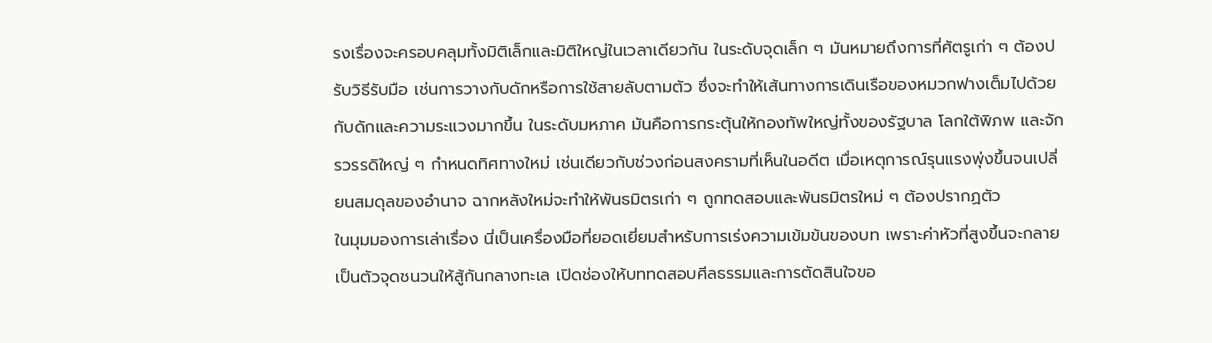รงเรื่องจะครอบคลุมทั้งมิติเล็กและมิติใหญ่ในเวลาเดียวกัน ในระดับจุดเล็ก ๆ มันหมายถึงการที่ศัตรูเก่า ๆ ต้องปรับวิธีรับมือ เช่นการวางกับดักหรือการใช้สายลับตามตัว ซึ่งจะทำให้เส้นทางการเดินเรือของหมวกฟางเต็มไปด้วยกับดักและความระแวงมากขึ้น ในระดับมหภาค มันคือการกระตุ้นให้กองทัพใหญ่ทั้งของรัฐบาล โลกใต้พิภพ และจักรวรรดิใหญ่ ๆ กำหนดทิศทางใหม่ เช่นเดียวกับช่วงก่อนสงครามที่เห็นในอดีต เมื่อเหตุการณ์รุนแรงพุ่งขึ้นจนเปลี่ยนสมดุลของอำนาจ ฉากหลังใหม่จะทำให้พันธมิตรเก่า ๆ ถูกทดสอบและพันธมิตรใหม่ ๆ ต้องปรากฏตัว
ในมุมมองการเล่าเรื่อง นี่เป็นเครื่องมือที่ยอดเยี่ยมสำหรับการเร่งความเข้มข้นของบท เพราะค่าหัวที่สูงขึ้นจะกลายเป็นตัวจุดชนวนให้สู้กันกลางทะเล เปิดช่องให้บททดสอบศีลธรรมและการตัดสินใจขอ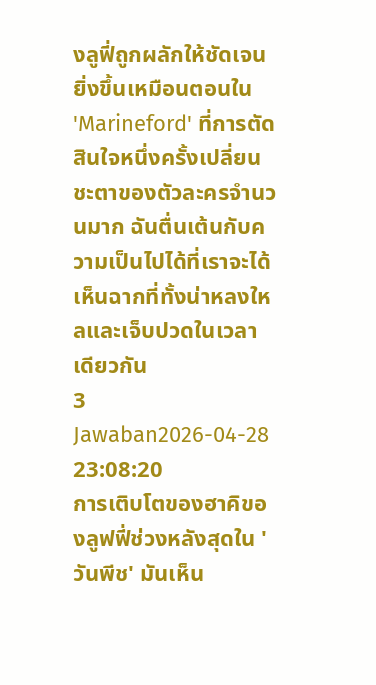งลูฟี่ถูกผลักให้ชัดเจนยิ่งขึ้นเหมือนตอนใน 'Marineford' ที่การตัดสินใจหนึ่งครั้งเปลี่ยนชะตาของตัวละครจำนวนมาก ฉันตื่นเต้นกับความเป็นไปได้ที่เราจะได้เห็นฉากที่ทั้งน่าหลงใหลและเจ็บปวดในเวลาเดียวกัน
3 Jawaban2026-04-28 23:08:20
การเติบโตของฮาคิของลูฟฟี่ช่วงหลังสุดใน 'วันพีช' มันเห็น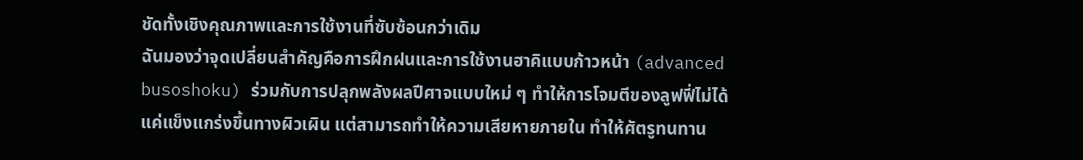ชัดทั้งเชิงคุณภาพและการใช้งานที่ซับซ้อนกว่าเดิม
ฉันมองว่าจุดเปลี่ยนสำคัญคือการฝึกฝนและการใช้งานฮาคิแบบก้าวหน้า (advanced busoshoku) ร่วมกับการปลุกพลังผลปีศาจแบบใหม่ ๆ ทำให้การโจมตีของลูฟฟี่ไม่ได้แค่แข็งแกร่งขึ้นทางผิวเผิน แต่สามารถทำให้ความเสียหายภายใน ทำให้ศัตรูทนทาน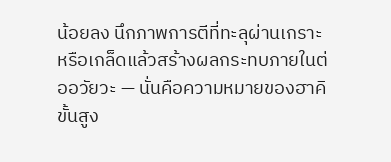น้อยลง นึกภาพการตีที่ทะลุผ่านเกราะหรือเกล็ดแล้วสร้างผลกระทบภายในต่ออวัยวะ — นั่นคือความหมายของฮาคิขั้นสูง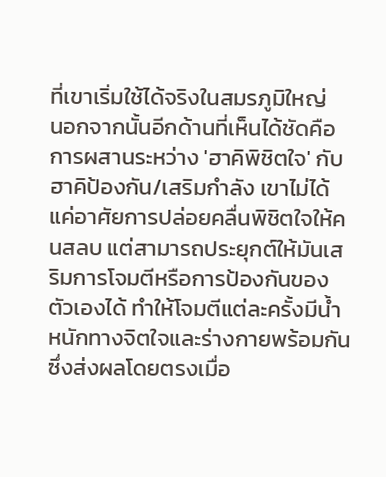ที่เขาเริ่มใช้ได้จริงในสมรภูมิใหญ่
นอกจากนั้นอีกด้านที่เห็นได้ชัดคือการผสานระหว่าง 'ฮาคิพิชิตใจ' กับฮาคิป้องกัน/เสริมกำลัง เขาไม่ได้แค่อาศัยการปล่อยคลื่นพิชิตใจให้คนสลบ แต่สามารถประยุกต์ให้มันเสริมการโจมตีหรือการป้องกันของตัวเองได้ ทำให้โจมตีแต่ละครั้งมีน้ำหนักทางจิตใจและร่างกายพร้อมกัน ซึ่งส่งผลโดยตรงเมื่อ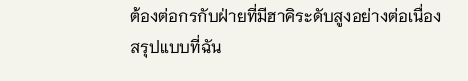ต้องต่อกรกับฝ่ายที่มีฮาคิระดับสูงอย่างต่อเนื่อง
สรุปแบบที่ฉัน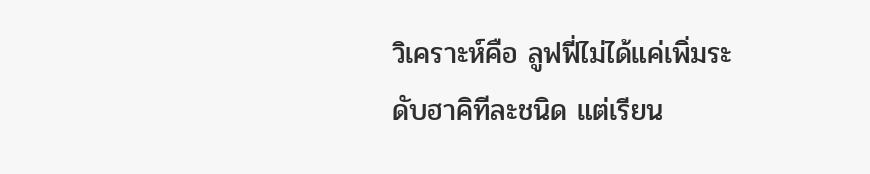วิเคราะห์คือ ลูฟฟี่ไม่ได้แค่เพิ่มระดับฮาคิทีละชนิด แต่เรียน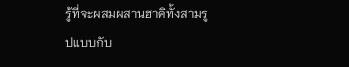รู้ที่จะผสมผสานฮาคิทั้งสามรูปแบบกับ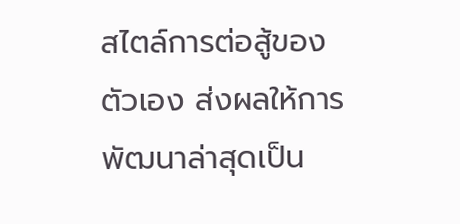สไตล์การต่อสู้ของตัวเอง ส่งผลให้การพัฒนาล่าสุดเป็น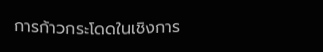การก้าวกระโดดในเชิงการ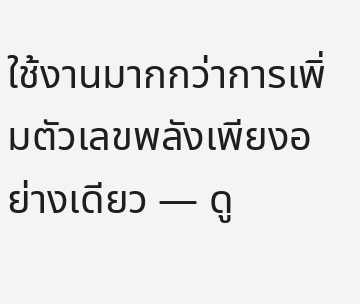ใช้งานมากกว่าการเพิ่มตัวเลขพลังเพียงอย่างเดียว — ดู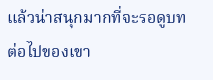แล้วน่าสนุกมากที่จะรอดูบทต่อไปของเขา